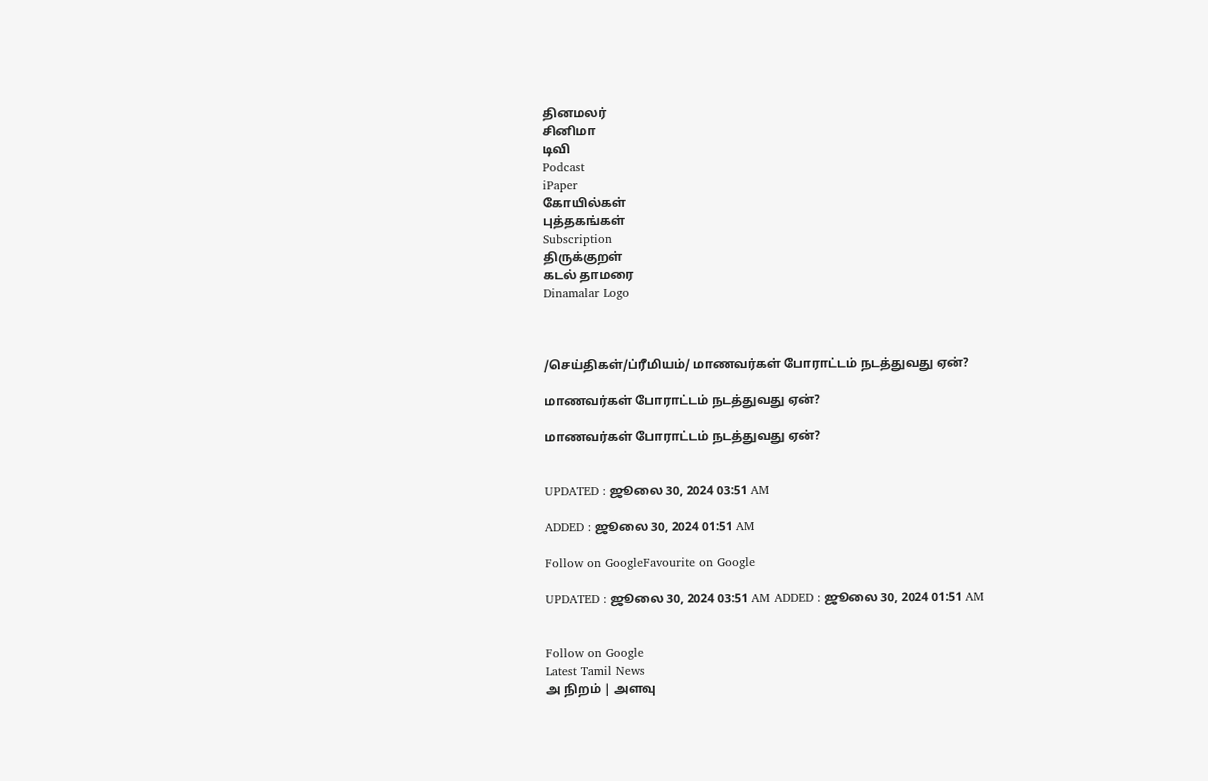தினமலர்
சினிமா
டிவி
Podcast
iPaper
கோயில்கள்
புத்தகங்கள்
Subscription
திருக்குறள்
கடல் தாமரை
Dinamalar Logo



/செய்திகள்/ப்ரீமியம்/ மாணவர்கள் போராட்டம் நடத்துவது ஏன்?

மாணவர்கள் போராட்டம் நடத்துவது ஏன்?

மாணவர்கள் போராட்டம் நடத்துவது ஏன்?


UPDATED : ஜூலை 30, 2024 03:51 AM

ADDED : ஜூலை 30, 2024 01:51 AM

Follow on GoogleFavourite on Google

UPDATED : ஜூலை 30, 2024 03:51 AM ADDED : ஜூலை 30, 2024 01:51 AM


Follow on Google
Latest Tamil News
அ நிறம் | அளவு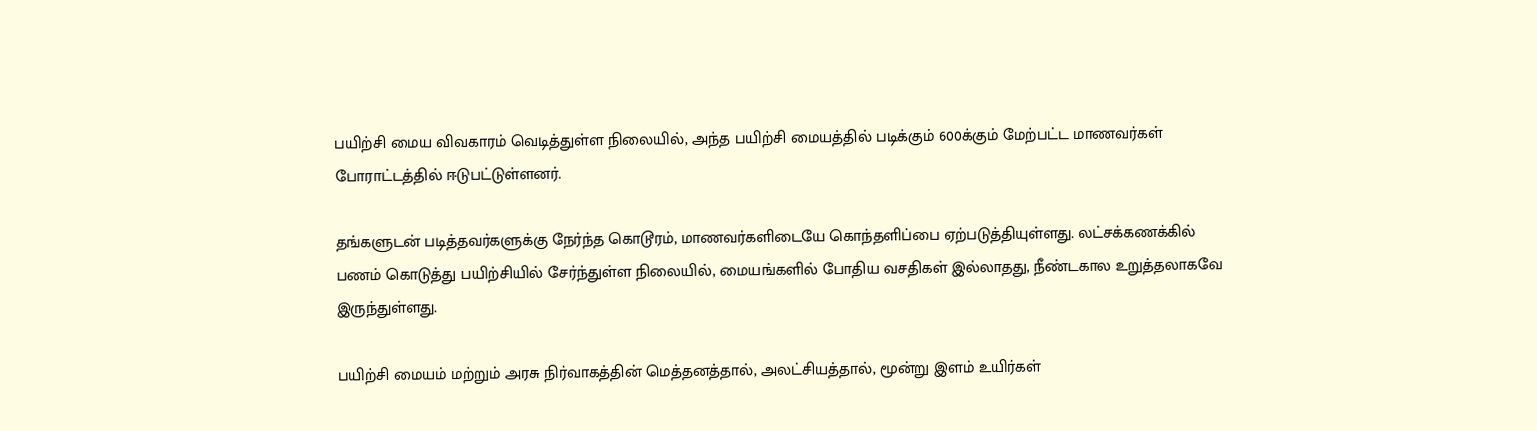பயிற்சி மைய விவகாரம் வெடித்துள்ள நிலையில், அந்த பயிற்சி மையத்தில் படிக்கும் 600க்கும் மேற்பட்ட மாணவர்கள் போராட்டத்தில் ஈடுபட்டுள்ளனர்.

தங்களுடன் படித்தவர்களுக்கு நேர்ந்த கொடூரம், மாணவர்களிடையே கொந்தளிப்பை ஏற்படுத்தியுள்ளது. லட்சக்கணக்கில் பணம் கொடுத்து பயிற்சியில் சேர்ந்துள்ள நிலையில், மையங்களில் போதிய வசதிகள் இல்லாதது, நீண்டகால உறுத்தலாகவே இருந்துள்ளது.

பயிற்சி மையம் மற்றும் அரசு நிர்வாகத்தின் மெத்தனத்தால், அலட்சியத்தால், மூன்று இளம் உயிர்கள்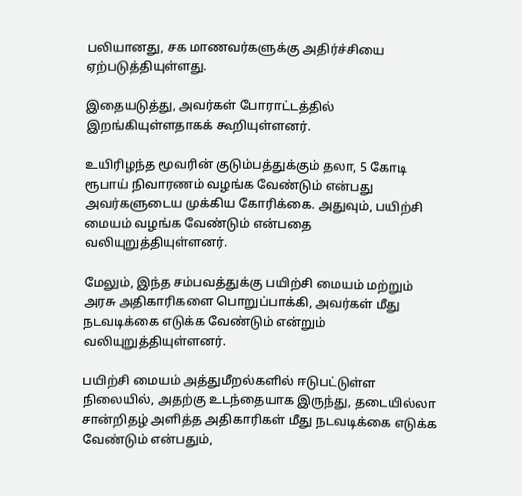பலியானது, சக மாணவர்களுக்கு அதிர்ச்சியை ஏற்படுத்தியுள்ளது.

இதையடுத்து, அவர்கள் போராட்டத்தில் இறங்கியுள்ளதாகக் கூறியுள்ளனர்.

உயிரிழந்த மூவரின் குடும்பத்துக்கும் தலா, 5 கோடி ரூபாய் நிவாரணம் வழங்க வேண்டும் என்பது அவர்களுடைய முக்கிய கோரிக்கை. அதுவும், பயிற்சி மையம் வழங்க வேண்டும் என்பதை வலியுறுத்தியுள்ளனர்.

மேலும், இந்த சம்பவத்துக்கு பயிற்சி மையம் மற்றும் அரசு அதிகாரிகளை பொறுப்பாக்கி, அவர்கள் மீது நடவடிக்கை எடுக்க வேண்டும் என்றும் வலியுறுத்தியுள்ளனர்.

பயிற்சி மையம் அத்துமீறல்களில் ஈடுபட்டுள்ள நிலையில், அதற்கு உடந்தையாக இருந்து, தடையில்லா சான்றிதழ் அளித்த அதிகாரிகள் மீது நடவடிக்கை எடுக்க வேண்டும் என்பதும்,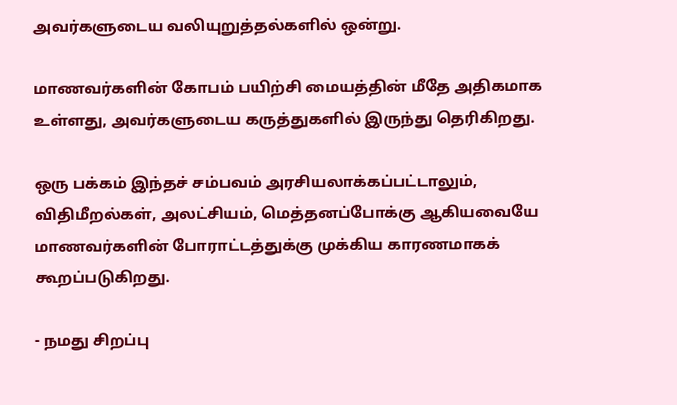அவர்களுடைய வலியுறுத்தல்களில் ஒன்று.

மாணவர்களின் கோபம் பயிற்சி மையத்தின் மீதே அதிகமாக உள்ளது, அவர்களுடைய கருத்துகளில் இருந்து தெரிகிறது.

ஒரு பக்கம் இந்தச் சம்பவம் அரசியலாக்கப்பட்டாலும், விதிமீறல்கள், அலட்சியம், மெத்தனப்போக்கு ஆகியவையே மாணவர்களின் போராட்டத்துக்கு முக்கிய காரணமாகக் கூறப்படுகிறது.

- நமது சிறப்பு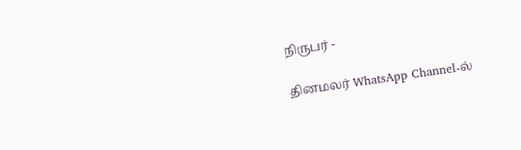நிருபர் -

தினமலர் WhatsApp Channel-ல்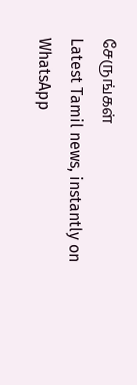சேருங்கள்
Latest Tamil news, instantly on WhatsApp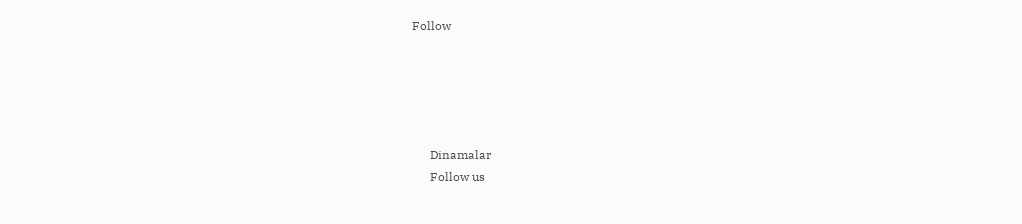Follow





      Dinamalar
      Follow us